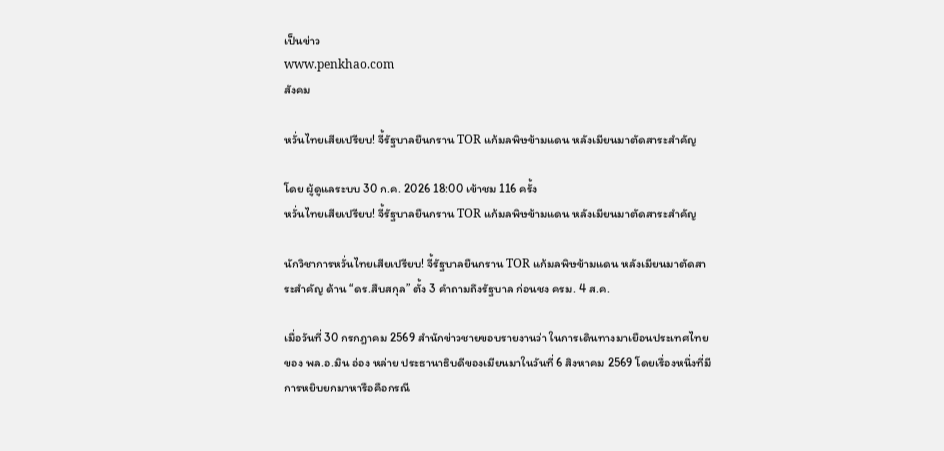เป็นข่าว
www.penkhao.com
สังคม

หวั่นไทยเสียเปรียบ! จี้รัฐบาลยืนกราน TOR แก้มลพิษข้ามแดน หลังเมียนมาตัดสาระสำคัญ

โดย ผู้ดูแลระบบ 30 ก.ค. 2026 18:00 เข้าชม 116 ครั้ง
หวั่นไทยเสียเปรียบ! จี้รัฐบาลยืนกราน TOR แก้มลพิษข้ามแดน หลังเมียนมาตัดสาระสำคัญ

นักวิชาการหวั่นไทยเสียเปรียบ! จี้รัฐบาลยืนกราน TOR แก้มลพิษข้ามแดน หลังเมียนมาตัดสาระสำคัญ ด้าน “ดร.สืบสกุล” ตั้ง 3 คำถามถึงรัฐบาล ก่อนชง ครม. 4 ส.ค.

เมื่อวันที่ 30 กรกฎาคม 2569 สำนักข่าวชายขอบรายงานว่า ในการเดินทางมาเยือนประเทศไทยของ พล.อ.มิน อ่อง หล่าย ประธานาธิบดีของเมียนมาในวันที่ 6 สิงหาคม 2569 โดยเรื่องหนึ่งที่มีการหยิบยกมาหารือคือกรณี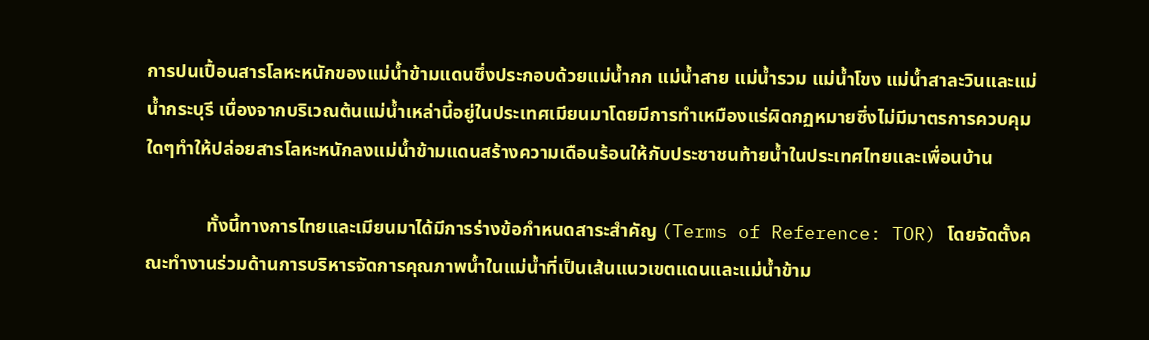การปนเปื้อนสารโลหะหนักของแม่น้ำข้ามแดนซึ่งประกอบด้วยแม่น้ำกก แม่น้ำสาย แม่น้ำรวม แม่น้ำโขง แม่น้ำสาละวินและแม่น้ำกระบุรี เนื่องจากบริเวณต้นแม่น้ำเหล่านี้อยู่ในประเทศเมียนมาโดยมีการทำเหมืองแร่ผิดกฏหมายซึ่งไม่มีมาตรการควบคุมใดๆทำให้ปล่อยสารโลหะหนักลงแม่น้ำข้ามแดนสร้างความเดือนร้อนให้กับประชาชนท้ายน้ำในประเทศไทยและเพื่อนบ้าน

             ทั้งนี้ทางการไทยและเมียนมาได้มีการร่างข้อกําหนดสาระสําคัญ (Terms of Reference: TOR) โดยจัดตั้งคณะทํางานร่วมด้านการบริหารจัดการคุณภาพน้ำในแม่น้ำที่เป็นเส้นแนวเขตแดนและแม่น้ำข้าม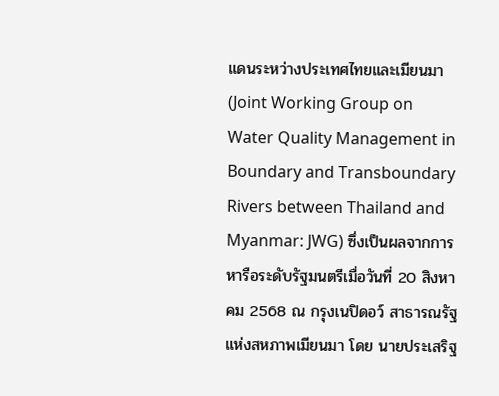แดนระหว่างประเทศไทยและเมียนมา (Joint Working Group on Water Quality Management in Boundary and Transboundary Rivers between Thailand and Myanmar: JWG) ซึ่งเป็นผลจากการหารือระดับรัฐมนตรีเมื่อวันที่ 20 สิงหาคม 2568 ณ กรุงเนปิดอว์ สาธารณรัฐแห่งสหภาพเมียนมา โดย นายประเสริฐ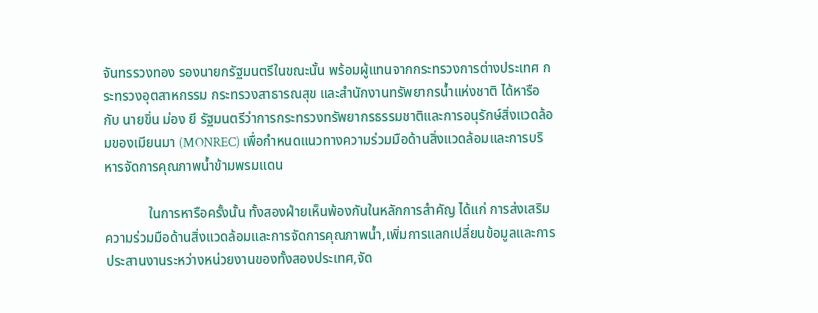จันทรรวงทอง รองนายกรัฐมนตรีในขณะนั้น พร้อมผู้แทนจากกระทรวงการต่างประเทศ กระทรวงอุตสาหกรรม กระทรวงสาธารณสุข และสำนักงานทรัพยากรน้ำแห่งชาติ ได้หารือกับ นายขิ่น ม่อง ยี รัฐมนตรีว่าการกระทรวงทรัพยากรธรรมชาติและการอนุรักษ์สิ่งแวดล้อมของเมียนมา (MONREC) เพื่อกำหนดแนวทางความร่วมมือด้านสิ่งแวดล้อมและการบริหารจัดการคุณภาพน้ำข้ามพรมแดน

             ในการหารือครั้งนั้น ทั้งสองฝ่ายเห็นพ้องกันในหลักการสำคัญ ได้แก่ การส่งเสริมความร่วมมือด้านสิ่งแวดล้อมและการจัดการคุณภาพน้ำ,เพิ่มการแลกเปลี่ยนข้อมูลและการประสานงานระหว่างหน่วยงานของทั้งสองประเทศ,จัด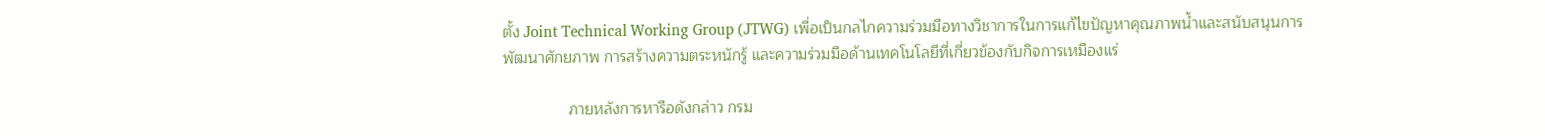ตั้ง Joint Technical Working Group (JTWG) เพื่อเป็นกลไกความร่วมมือทางวิชาการในการแก้ไขปัญหาคุณภาพน้ำและสนับสนุนการพัฒนาศักยภาพ การสร้างความตระหนักรู้ และความร่วมมือด้านเทคโนโลยีที่เกี่ยวข้องกับกิจการเหมืองแร่

               ภายหลังการหารือดังกล่าว กรม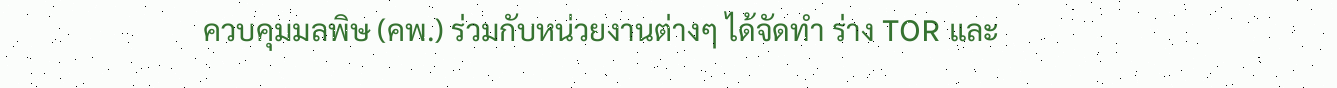ควบคุมมลพิษ (คพ.) ร่วมกับหน่วยงานต่างๆ ได้จัดทำ ร่าง TOR และ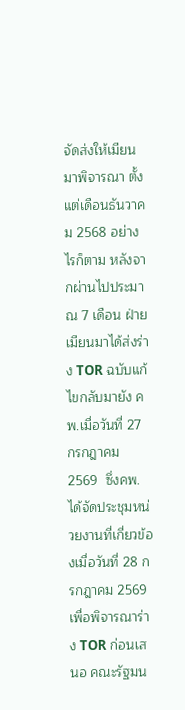จัดส่งให้เมียนมาพิจารณา ตั้งแต่เดือนธันวาคม 2568 อย่างไรก็ตาม หลังจากผ่านไปประมาณ 7 เดือน ฝ่ายเมียนมาได้ส่งร่าง TOR ฉบับแก้ไขกลับมายัง คพ.เมื่อวันที่ 27 กรกฎาคม 2569  ซึ่งคพ.ได้จัดประชุมหน่วยงานที่เกี่ยวข้องเมื่อวันที่ 28 กรกฎาคม 2569 เพื่อพิจารณาร่าง TOR ก่อนเสนอ คณะรัฐมน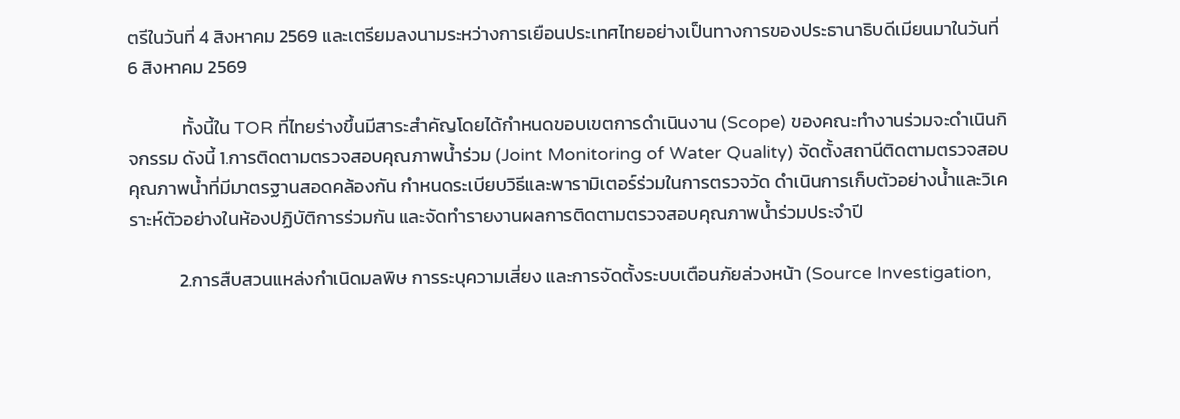ตรีในวันที่ 4 สิงหาคม 2569 และเตรียมลงนามระหว่างการเยือนประเทศไทยอย่างเป็นทางการของประธานาธิบดีเมียนมาในวันที่ 6 สิงหาคม 2569

             ทั้งนี้ใน TOR ที่ไทยร่างขึ้นมีสาระสำคัญโดยได้กำหนดขอบเขตการดำเนินงาน (Scope) ของคณะทำงานร่วมจะดำเนินกิจกรรม ดังนี้ 1.การติดตามตรวจสอบคุณภาพน้ำร่วม (Joint Monitoring of Water Quality) จัดตั้งสถานีติดตามตรวจสอบคุณภาพน้ำที่มีมาตรฐานสอดคล้องกัน กำหนดระเบียบวิธีและพารามิเตอร์ร่วมในการตรวจวัด ดำเนินการเก็บตัวอย่างน้ำและวิเคราะห์ตัวอย่างในห้องปฏิบัติการร่วมกัน และจัดทำรายงานผลการติดตามตรวจสอบคุณภาพน้ำร่วมประจำปี

            2.การสืบสวนแหล่งกำเนิดมลพิษ การระบุความเสี่ยง และการจัดตั้งระบบเตือนภัยล่วงหน้า (Source Investigation,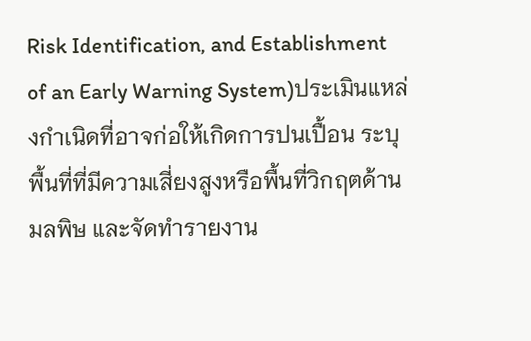Risk Identification, and Establishment of an Early Warning System)ประเมินแหล่งกำเนิดที่อาจก่อให้เกิดการปนเปื้อน ระบุพื้นที่ที่มีความเสี่ยงสูงหรือพื้นที่วิกฤตด้านมลพิษ และจัดทำรายงาน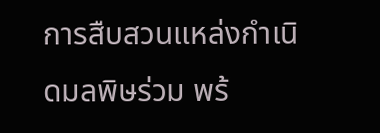การสืบสวนแหล่งกำเนิดมลพิษร่วม พร้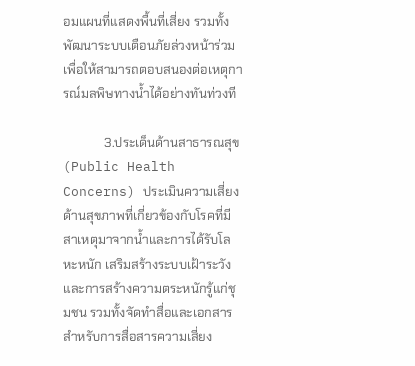อมแผนที่แสดงพื้นที่เสี่ยง รวมทั้งพัฒนาระบบเตือนภัยล่วงหน้าร่วม เพื่อให้สามารถตอบสนองต่อเหตุการณ์มลพิษทางน้ำได้อย่างทันท่วงที

             3.ประเด็นด้านสาธารณสุข (Public Health Concerns) ประเมินความเสี่ยงด้านสุขภาพที่เกี่ยวข้องกับโรคที่มีสาเหตุมาจากน้ำและการได้รับโลหะหนัก เสริมสร้างระบบเฝ้าระวังและการสร้างความตระหนักรู้แก่ชุมชน รวมทั้งจัดทำสื่อและเอกสารสำหรับการสื่อสารความเสี่ยง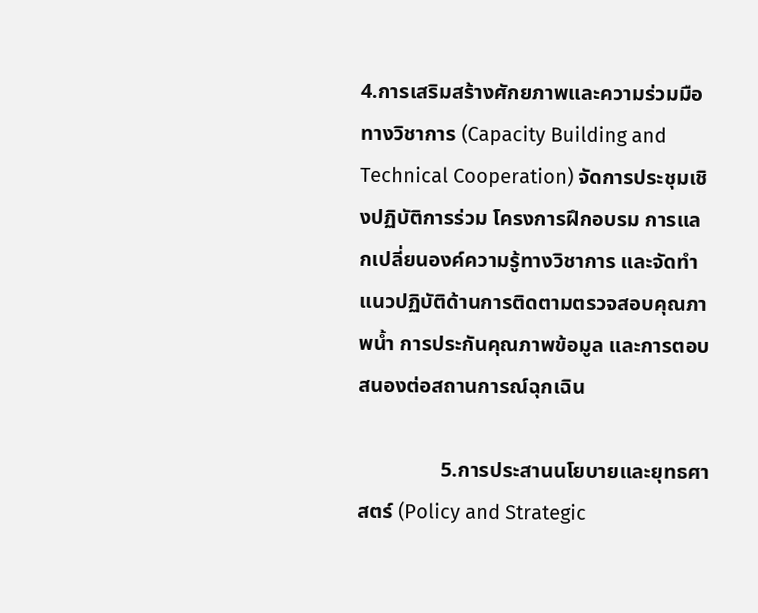4.การเสริมสร้างศักยภาพและความร่วมมือทางวิชาการ (Capacity Building and Technical Cooperation) จัดการประชุมเชิงปฏิบัติการร่วม โครงการฝึกอบรม การแลกเปลี่ยนองค์ความรู้ทางวิชาการ และจัดทำแนวปฏิบัติด้านการติดตามตรวจสอบคุณภาพน้ำ การประกันคุณภาพข้อมูล และการตอบสนองต่อสถานการณ์ฉุกเฉิน

                5.การประสานนโยบายและยุทธศาสตร์ (Policy and Strategic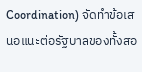Coordination) จัดทำข้อเสนอแนะต่อรัฐบาลของทั้งสอ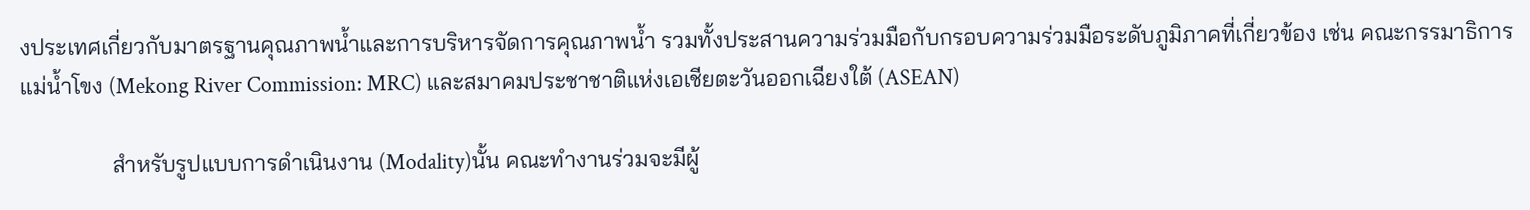งประเทศเกี่ยวกับมาตรฐานคุณภาพน้ำและการบริหารจัดการคุณภาพน้ำ รวมทั้งประสานความร่วมมือกับกรอบความร่วมมือระดับภูมิภาคที่เกี่ยวข้อง เช่น คณะกรรมาธิการแม่น้ำโขง (Mekong River Commission: MRC) และสมาคมประชาชาติแห่งเอเชียตะวันออกเฉียงใต้ (ASEAN)

                สำหรับรูปแบบการดำเนินงาน (Modality)นั้น คณะทำงานร่วมจะมีผู้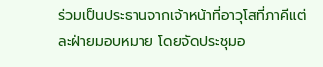ร่วมเป็นประธานจากเจ้าหน้าที่อาวุโสที่ภาคีแต่ละฝ่ายมอบหมาย โดยจัดประชุมอ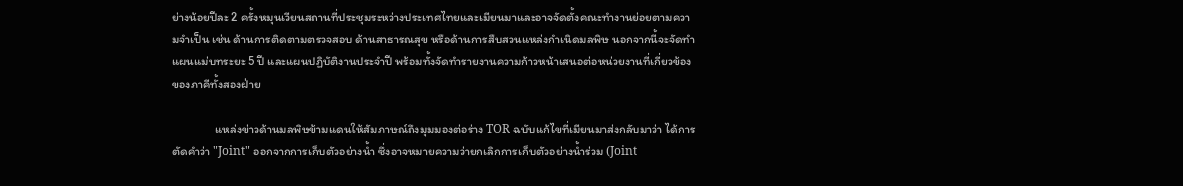ย่างน้อยปีละ 2 ครั้งหมุนเวียนสถานที่ประชุมระหว่างประเทศไทยและเมียนมาและอาจจัดตั้งคณะทำงานย่อยตามความจำเป็น เช่น ด้านการติดตามตรวจสอบ ด้านสาธารณสุข หรือด้านการสืบสวนแหล่งกำเนิดมลพิษ นอกจากนี้จะจัดทำแผนแม่บทระยะ 5 ปี และแผนปฏิบัติงานประจำปี พร้อมทั้งจัดทำรายงานความก้าวหน้าเสนอต่อหน่วยงานที่เกี่ยวข้องของภาคีทั้งสองฝ่าย

                แหล่งข่าวด้านมลพิษข้ามแดนให้สัมภาษณ์ถึงมุมมองต่อร่าง TOR ฉบับแก้ไขที่เมียนมาส่งกลับมาว่า ได้การตัดคำว่า "Joint" ออกจากการเก็บตัวอย่างน้ำ ซึ่งอาจหมายความว่ายกเลิกการเก็บตัวอย่างน้ำร่วม (Joint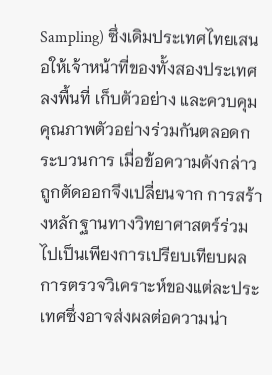Sampling) ซึ่งเดิมประเทศไทยเสนอให้เจ้าหน้าที่ของทั้งสองประเทศลงพื้นที่ เก็บตัวอย่าง และควบคุมคุณภาพตัวอย่างร่วมกันตลอดกระบวนการ เมื่อข้อความดังกล่าวถูกตัดออกจึงเปลี่ยนจาก การสร้างหลักฐานทางวิทยาศาสตร์ร่วมไปเป็นเพียงการเปรียบเทียบผลการตรวจวิเคราะห์ของแต่ละประเทศซึ่งอาจส่งผลต่อความน่า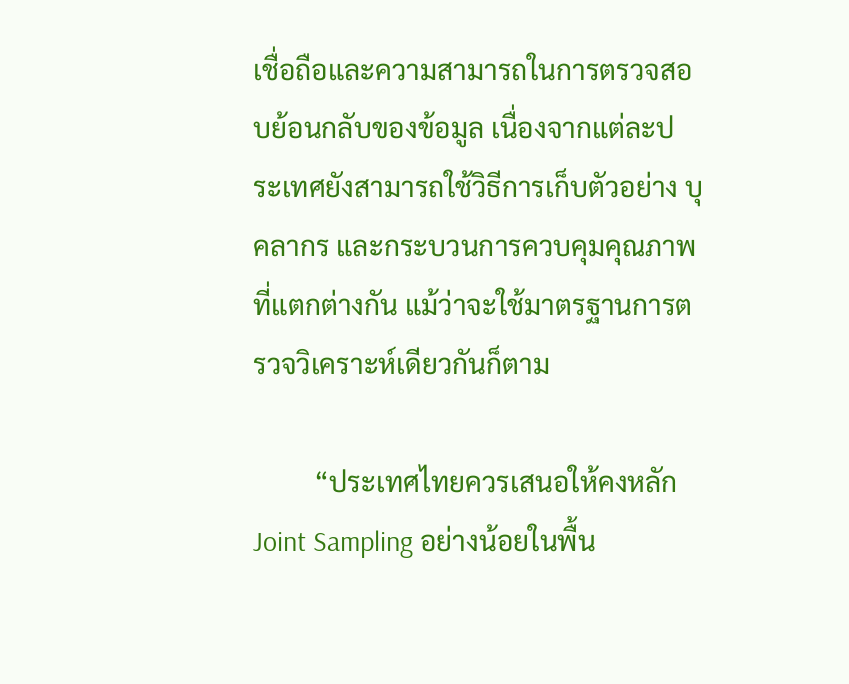เชื่อถือและความสามารถในการตรวจสอบย้อนกลับของข้อมูล เนื่องจากแต่ละประเทศยังสามารถใช้วิธีการเก็บตัวอย่าง บุคลากร และกระบวนการควบคุมคุณภาพที่แตกต่างกัน แม้ว่าจะใช้มาตรฐานการตรวจวิเคราะห์เดียวกันก็ตาม

         “ประเทศไทยควรเสนอให้คงหลัก Joint Sampling อย่างน้อยในพื้น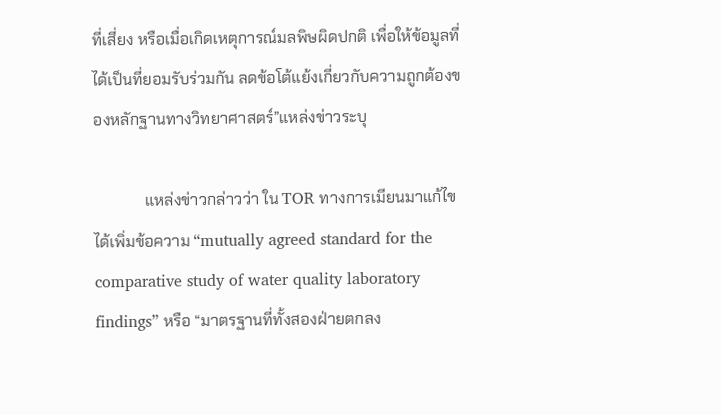ที่เสี่ยง หรือเมื่อเกิดเหตุการณ์มลพิษผิดปกติ เพื่อให้ข้อมูลที่ได้เป็นที่ยอมรับร่วมกัน ลดข้อโต้แย้งเกี่ยวกับความถูกต้องของหลักฐานทางวิทยาศาสตร์”แหล่งข่าวระบุ

             แหล่งข่าวกล่าวว่า ใน TOR ทางการเมียนมาแก้ไขได้เพิ่มข้อความ “mutually agreed standard for the comparative study of water quality laboratory findings” หรือ “มาตรฐานที่ทั้งสองฝ่ายตกลง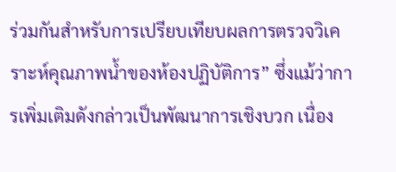ร่วมกันสำหรับการเปรียบเทียบผลการตรวจวิเคราะห์คุณภาพน้ำของห้องปฏิบัติการ” ซึ่งแม้ว่าการเพิ่มเติมดังกล่าวเป็นพัฒนาการเชิงบวก เนื่อง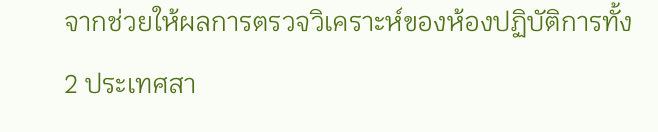จากช่วยให้ผลการตรวจวิเคราะห์ของห้องปฏิบัติการทั้ง 2 ประเทศสา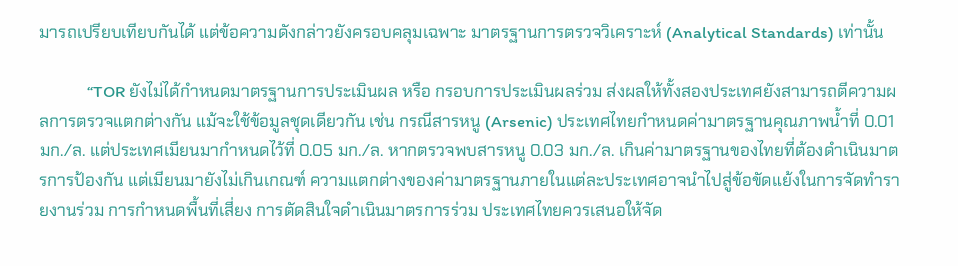มารถเปรียบเทียบกันได้ แต่ข้อความดังกล่าวยังครอบคลุมเฉพาะ มาตรฐานการตรวจวิเคราะห์ (Analytical Standards) เท่านั้น

            “TOR ยังไม่ได้กำหนดมาตรฐานการประเมินผล หรือ กรอบการประเมินผลร่วม ส่งผลให้ทั้งสองประเทศยังสามารถตีความผลการตรวจแตกต่างกัน แม้จะใช้ข้อมูลชุดเดียวกัน เช่น กรณีสารหนู (Arsenic) ประเทศไทยกำหนดค่ามาตรฐานคุณภาพน้ำที่ 0.01 มก./ล. แต่ประเทศเมียนมากำหนดไว้ที่ 0.05 มก./ล. หากตรวจพบสารหนู 0.03 มก./ล. เกินค่ามาตรฐานของไทยที่ต้องดำเนินมาตรการป้องกัน แต่เมียนมายังไม่เกินเกณฑ์ ความแตกต่างของค่ามาตรฐานภายในแต่ละประเทศอาจนำไปสู่ข้อขัดแย้งในการจัดทำรายงานร่วม การกำหนดพื้นที่เสี่ยง การตัดสินใจดำเนินมาตรการร่วม ประเทศไทยควรเสนอให้จัด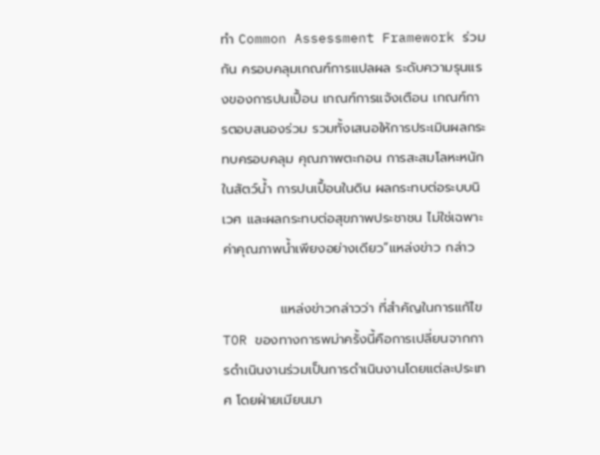ทำ Common Assessment Framework ร่วมกัน ครอบคลุมเกณฑ์การแปลผล ระดับความรุนแรงของการปนเปื้อน เกณฑ์การแจ้งเตือน เกณฑ์การตอบสนองร่วม รวมทั้งเสนอให้การประเมินผลกระทบครอบคลุม คุณภาพตะกอน การสะสมโลหะหนักในสัตว์น้ำ การปนเปื้อนในดิน ผลกระทบต่อระบบนิเวศ และผลกระทบต่อสุขภาพประชาชน ไม่ใช่เฉพาะค่าคุณภาพน้ำเพียงอย่างเดียว”แหล่งข่าว กล่าว

            แหล่งข่าวกล่าวว่า ที่สำคัญในการแก้ไข TOR ของทางการพม่าครั้งนี้คือการเปลี่ยนจากการดำเนินงานร่วมเป็นการดำเนินงานโดยแต่ละประเทศ โดยฝ่ายเมียนมา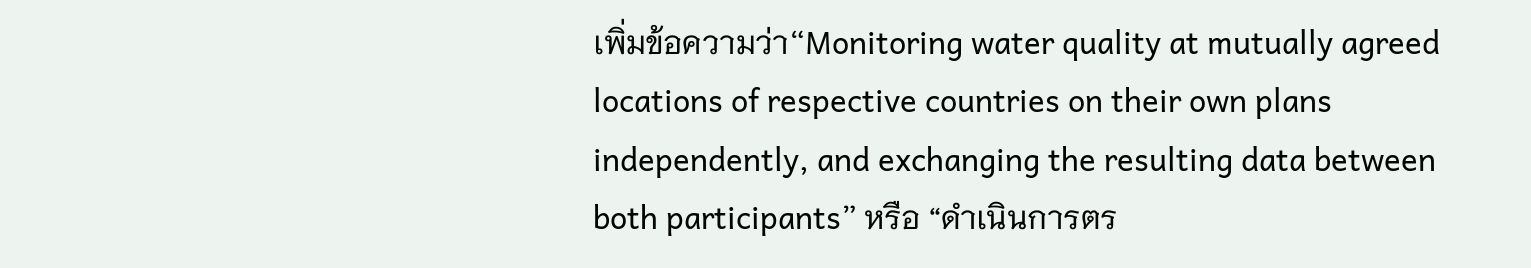เพิ่มข้อความว่า“Monitoring water quality at mutually agreed locations of respective countries on their own plans independently, and exchanging the resulting data between both participants” หรือ “ดำเนินการตร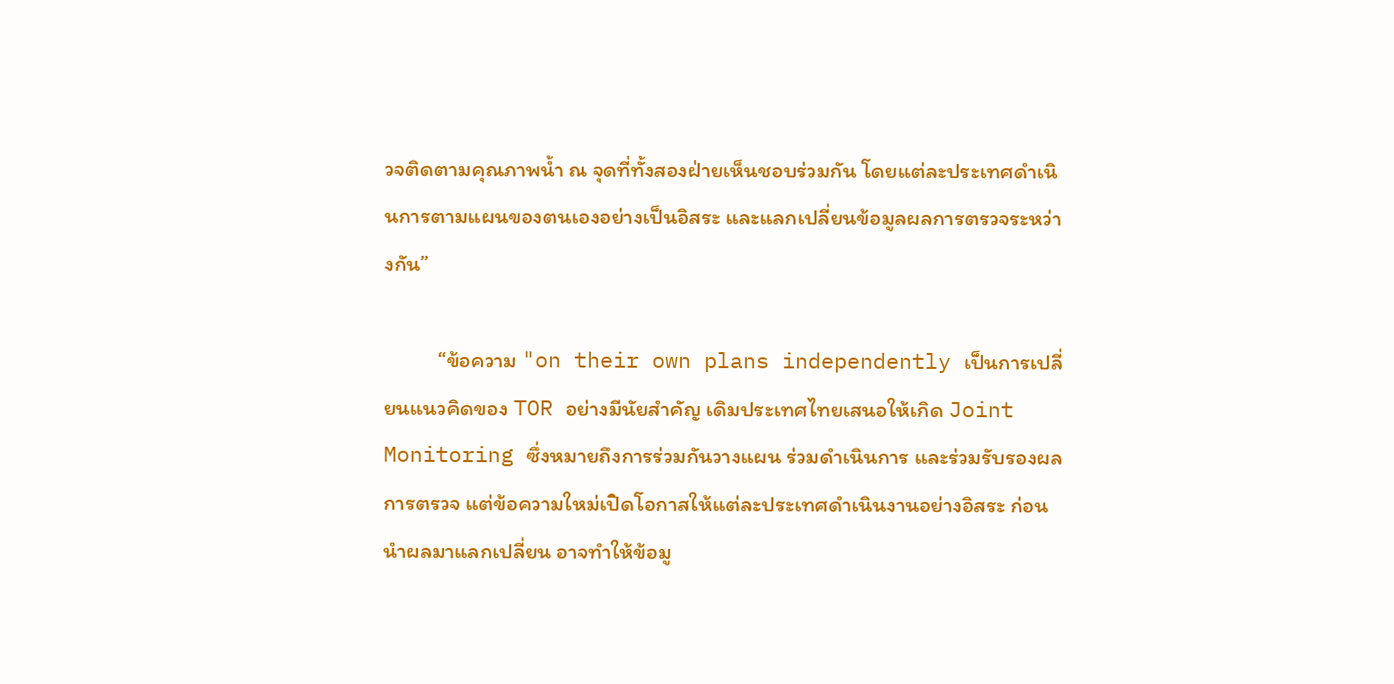วจติดตามคุณภาพน้ำ ณ จุดที่ทั้งสองฝ่ายเห็นชอบร่วมกัน โดยแต่ละประเทศดำเนินการตามแผนของตนเองอย่างเป็นอิสระ และแลกเปลี่ยนข้อมูลผลการตรวจระหว่างกัน”

           “ข้อความ "on their own plans independently เป็นการเปลี่ยนแนวคิดของ TOR อย่างมีนัยสำคัญ เดิมประเทศไทยเสนอให้เกิด Joint Monitoring ซึ่งหมายถึงการร่วมกันวางแผน ร่วมดำเนินการ และร่วมรับรองผลการตรวจ แต่ข้อความใหม่เปิดโอกาสให้แต่ละประเทศดำเนินงานอย่างอิสระ ก่อนนำผลมาแลกเปลี่ยน อาจทำให้ข้อมู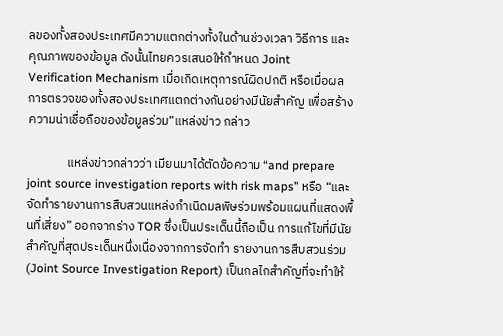ลของทั้งสองประเทศมีความแตกต่างทั้งในด้านช่วงเวลา วิธีการ และคุณภาพของข้อมูล ดังนั้นไทยควรเสนอให้กำหนด Joint Verification Mechanism เมื่อเกิดเหตุการณ์ผิดปกติ หรือเมื่อผลการตรวจของทั้งสองประเทศแตกต่างกันอย่างมีนัยสำคัญ เพื่อสร้างความน่าเชื่อถือของข้อมูลร่วม”แหล่งข่าว กล่าว

              แหล่งข่าวกล่าวว่า เมียนมาได้ตัดข้อความ “and prepare joint source investigation reports with risk maps” หรือ “และจัดทำรายงานการสืบสวนแหล่งกำเนิดมลพิษร่วมพร้อมแผนที่แสดงพื้นที่เสี่ยง” ออกจากร่าง TOR ซึ่งเป็นประเด็นนี้ถือเป็น การแก้ไขที่มีนัยสำคัญที่สุดประเด็นหนึ่งเนื่องจากการจัดทำ รายงานการสืบสวนร่วม (Joint Source Investigation Report) เป็นกลไกสำคัญที่จะทำให้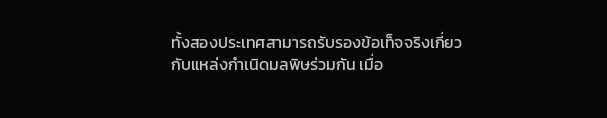ทั้งสองประเทศสามารถรับรองข้อเท็จจริงเกี่ยวกับแหล่งกำเนิดมลพิษร่วมกัน เมื่อ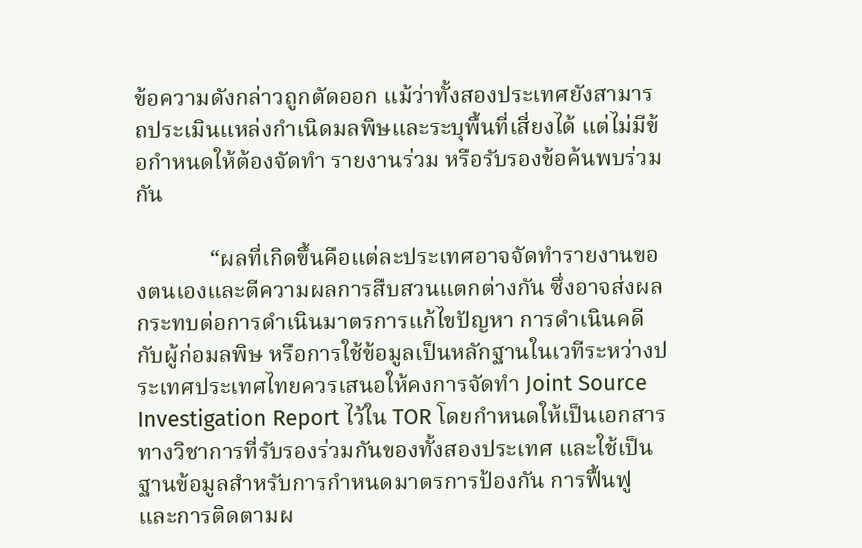ข้อความดังกล่าวถูกตัดออก แม้ว่าทั้งสองประเทศยังสามารถประเมินแหล่งกำเนิดมลพิษและระบุพื้นที่เสี่ยงได้ แต่ไม่มีข้อกำหนดให้ต้องจัดทำ รายงานร่วม หรือรับรองข้อค้นพบร่วมกัน

             “ผลที่เกิดขึ้นคือแต่ละประเทศอาจจัดทำรายงานของตนเองและตีความผลการสืบสวนแตกต่างกัน ซึ่งอาจส่งผลกระทบต่อการดำเนินมาตรการแก้ไขปัญหา การดำเนินคดีกับผู้ก่อมลพิษ หรือการใช้ข้อมูลเป็นหลักฐานในเวทีระหว่างประเทศประเทศไทยควรเสนอให้คงการจัดทำ Joint Source Investigation Report ไว้ใน TOR โดยกำหนดให้เป็นเอกสารทางวิชาการที่รับรองร่วมกันของทั้งสองประเทศ และใช้เป็นฐานข้อมูลสำหรับการกำหนดมาตรการป้องกัน การฟื้นฟู และการติดตามผ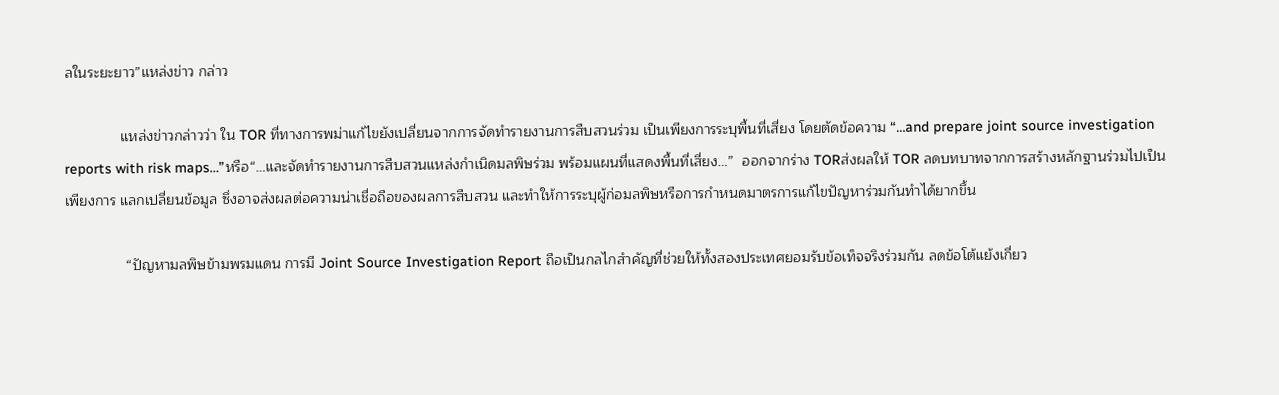ลในระยะยาว”แหล่งข่าว กล่าว

              แหล่งข่าวกล่าวว่า ใน TOR ที่ทางการพม่าแก้ไขยังเปลี่ยนจากการจัดทำรายงานการสืบสวนร่วม เป็นเพียงการระบุพื้นที่เสี่ยง โดยตัดข้อความ “…and prepare joint source investigation reports with risk maps…”หรือ“…และจัดทำรายงานการสืบสวนแหล่งกำเนิดมลพิษร่วม พร้อมแผนที่แสดงพื้นที่เสี่ยง…”  ออกจากร่าง TORส่งผลให้ TOR ลดบทบาทจากการสร้างหลักฐานร่วมไปเป็นเพียงการ แลกเปลี่ยนข้อมูล ซึ่งอาจส่งผลต่อความน่าเชื่อถือของผลการสืบสวน และทำให้การระบุผู้ก่อมลพิษหรือการกำหนดมาตรการแก้ไขปัญหาร่วมกันทำได้ยากขึ้น

               “ปัญหามลพิษข้ามพรมแดน การมี Joint Source Investigation Report ถือเป็นกลไกสำคัญที่ช่วยให้ทั้งสองประเทศยอมรับข้อเท็จจริงร่วมกัน ลดข้อโต้แย้งเกี่ยว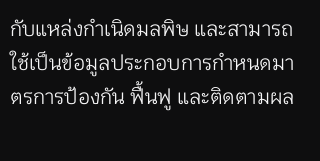กับแหล่งกำเนิดมลพิษ และสามารถใช้เป็นข้อมูลประกอบการกำหนดมาตรการป้องกัน ฟื้นฟู และติดตามผล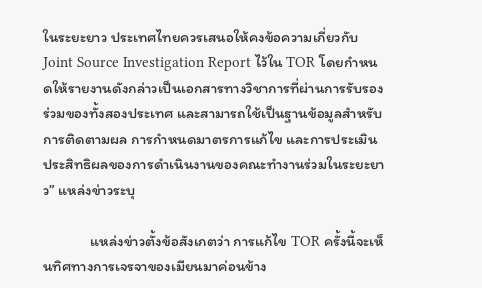ในระยะยาว ประเทศไทยควรเสนอให้คงข้อความเกี่ยวกับ Joint Source Investigation Report ไว้ใน TOR โดยกำหนดให้รายงานดังกล่าวเป็นเอกสารทางวิชาการที่ผ่านการรับรองร่วมของทั้งสองประเทศ และสามารถใช้เป็นฐานข้อมูลสำหรับการติดตามผล การกำหนดมาตรการแก้ไข และการประเมินประสิทธิผลของการดำเนินงานของคณะทำงานร่วมในระยะยาว” แหล่งข่าวระบุ

              แหล่งข่าวตั้งข้อสังเกตว่า การแก้ไข TOR ครั้งนี้จะเห็นทิศทางการเจรจาของเมียนมาค่อนข้าง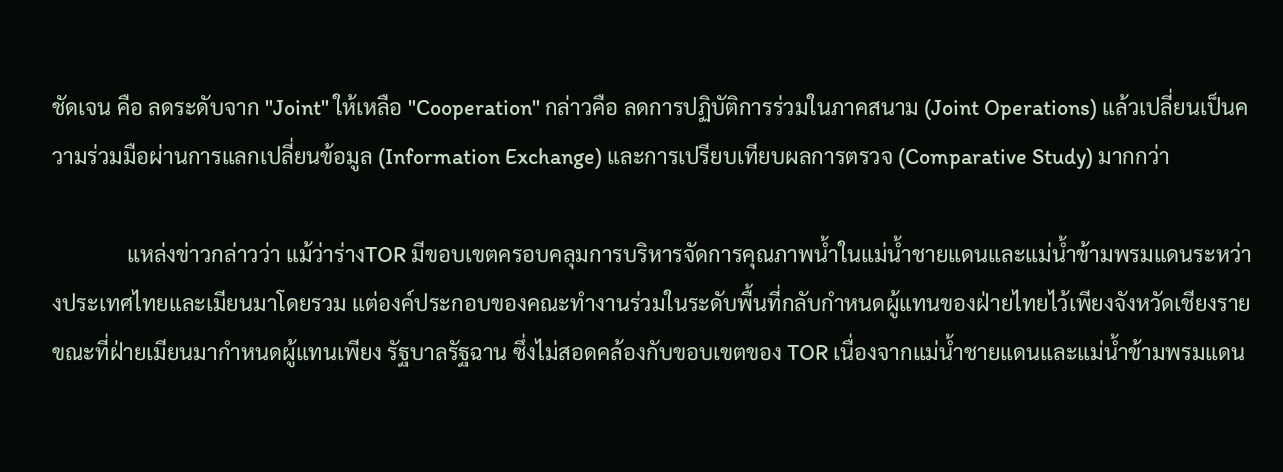ชัดเจน คือ ลดระดับจาก "Joint" ให้เหลือ "Cooperation" กล่าวคือ ลดการปฏิบัติการร่วมในภาคสนาม (Joint Operations) แล้วเปลี่ยนเป็นความร่วมมือผ่านการแลกเปลี่ยนข้อมูล (Information Exchange) และการเปรียบเทียบผลการตรวจ (Comparative Study) มากกว่า

              แหล่งข่าวกล่าวว่า แม้ว่าร่างTOR มีขอบเขตครอบคลุมการบริหารจัดการคุณภาพน้ำในแม่น้ำชายแดนและแม่น้ำข้ามพรมแดนระหว่างประเทศไทยและเมียนมาโดยรวม แต่องค์ประกอบของคณะทำงานร่วมในระดับพื้นที่กลับกำหนดผู้แทนของฝ่ายไทยไว้เพียงจังหวัดเชียงราย ขณะที่ฝ่ายเมียนมากำหนดผู้แทนเพียง รัฐบาลรัฐฉาน ซึ่งไม่สอดคล้องกับขอบเขตของ TOR เนื่องจากแม่น้ำชายแดนและแม่น้ำข้ามพรมแดน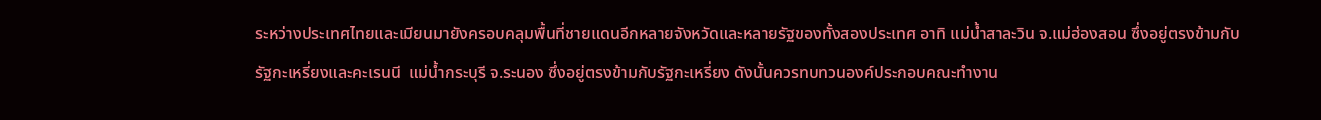ระหว่างประเทศไทยและเมียนมายังครอบคลุมพื้นที่ชายแดนอีกหลายจังหวัดและหลายรัฐของทั้งสองประเทศ อาทิ แม่น้ำสาละวิน จ.แม่ฮ่องสอน ซึ่งอยู่ตรงข้ามกับรัฐกะเหรี่ยงและคะเรนนี  แม่น้ำกระบุรี จ.ระนอง ซึ่งอยู่ตรงข้ามกับรัฐกะเหรี่ยง ดังนั้นควรทบทวนองค์ประกอบคณะทำงาน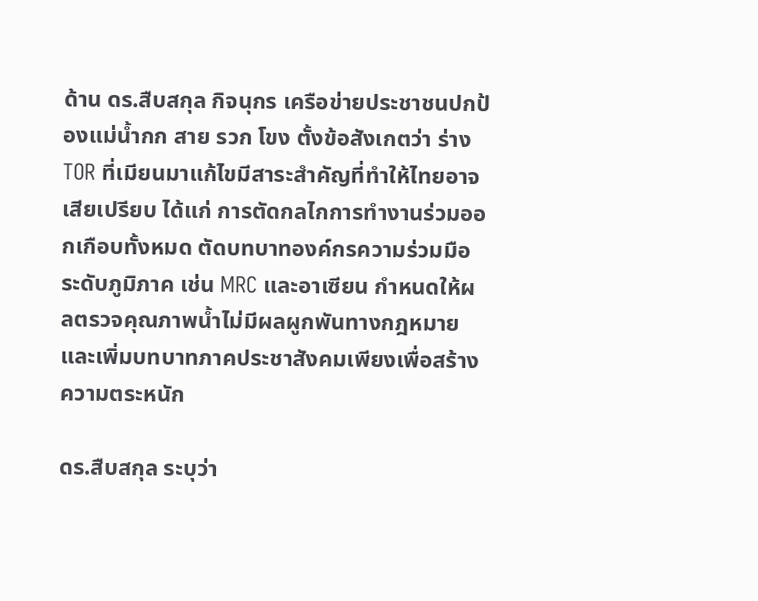ด้าน ดร.สืบสกุล กิจนุกร เครือข่ายประชาชนปกป้องแม่น้ำกก สาย รวก โขง ตั้งข้อสังเกตว่า ร่าง TOR ที่เมียนมาแก้ไขมีสาระสำคัญที่ทำให้ไทยอาจเสียเปรียบ ได้แก่ การตัดกลไกการทำงานร่วมออกเกือบทั้งหมด ตัดบทบาทองค์กรความร่วมมือระดับภูมิภาค เช่น MRC และอาเซียน กำหนดให้ผลตรวจคุณภาพน้ำไม่มีผลผูกพันทางกฎหมาย และเพิ่มบทบาทภาคประชาสังคมเพียงเพื่อสร้างความตระหนัก

ดร.สืบสกุล ระบุว่า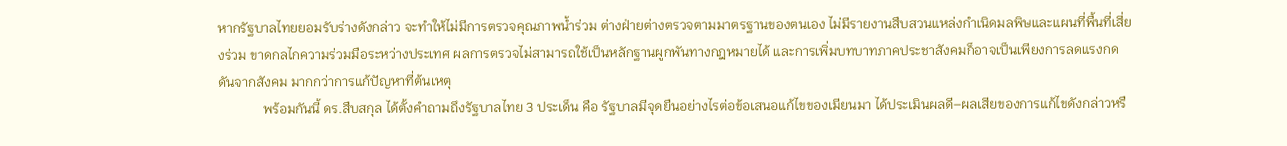หากรัฐบาลไทยยอมรับร่างดังกล่าว จะทำให้ไม่มีการตรวจคุณภาพน้ำร่วม ต่างฝ่ายต่างตรวจตามมาตรฐานของตนเอง ไม่มีรายงานสืบสวนแหล่งกำเนิดมลพิษและแผนที่พื้นที่เสี่ยงร่วม ขาดกลไกความร่วมมือระหว่างประเทศ ผลการตรวจไม่สามารถใช้เป็นหลักฐานผูกพันทางกฎหมายได้ และการเพิ่มบทบาทภาคประชาสังคมก็อาจเป็นเพียงการลดแรงกดดันจากสังคม มากกว่าการแก้ปัญหาที่ต้นเหตุ
             พร้อมกันนี้ ดร.สืบสกุล ได้ตั้งคำถามถึงรัฐบาลไทย 3 ประเด็น คือ รัฐบาลมีจุดยืนอย่างไรต่อข้อเสนอแก้ไขของเมียนมา ได้ประเมินผลดี–ผลเสียของการแก้ไขดังกล่าวหรื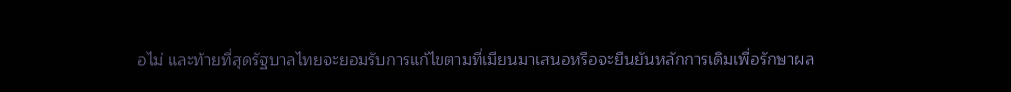อไม่ และท้ายที่สุดรัฐบาลไทยจะยอมรับการแก้ไขตามที่เมียนมาเสนอหรือจะยืนยันหลักการเดิมเพื่อรักษาผล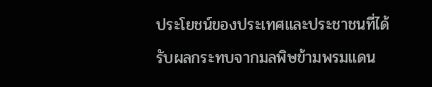ประโยชน์ของประเทศและประชาชนที่ได้รับผลกระทบจากมลพิษข้ามพรมแดน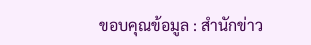ขอบคุณข้อมูล : สำนักข่าว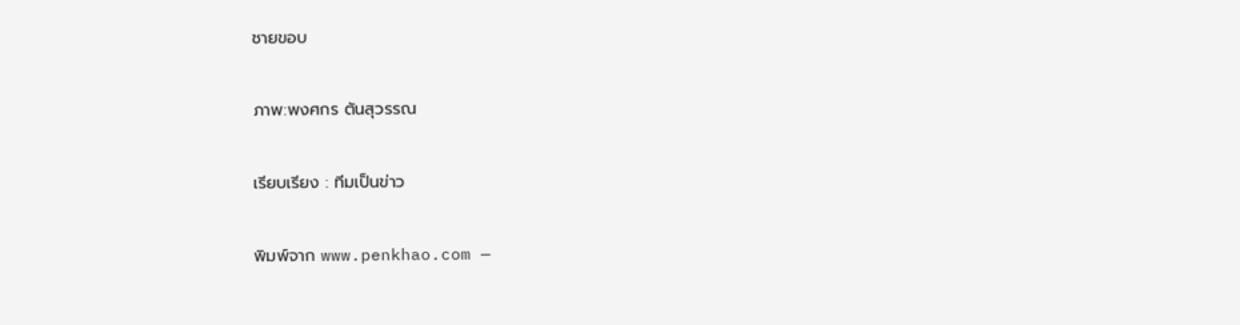ชายขอบ

ภาพ:พงศกร ตันสุวรรณ

เรียบเรียง : ทีมเป็นข่าว

พิมพ์จาก www.penkhao.com —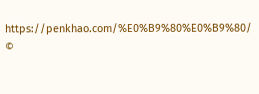https://penkhao.com/%E0%B9%80%E0%B9%80/
©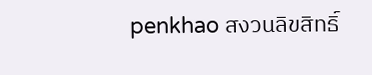penkhao สงวนลิขสิทธิ์